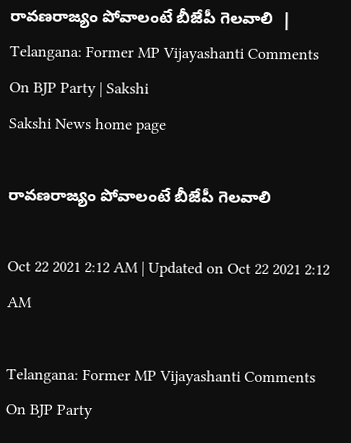రావణరాజ్యం పోవాలంటే బీజేపీ గెలవాలి  | Telangana: Former MP Vijayashanti Comments On BJP Party | Sakshi
Sakshi News home page

రావణరాజ్యం పోవాలంటే బీజేపీ గెలవాలి

Oct 22 2021 2:12 AM | Updated on Oct 22 2021 2:12 AM

Telangana: Former MP Vijayashanti Comments On BJP Party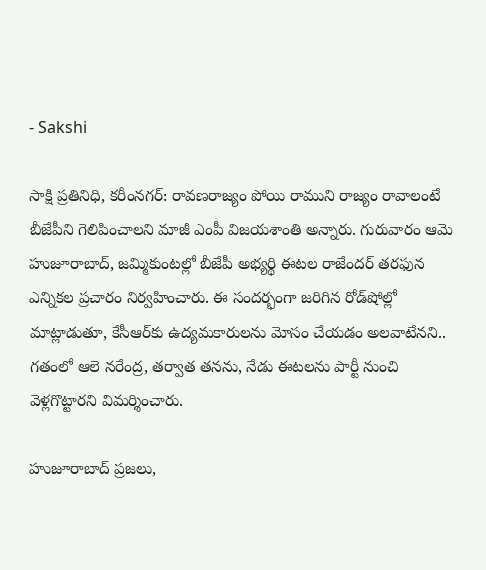- Sakshi

సాక్షి ప్రతినిధి, కరీంనగర్‌: రావణరాజ్యం పోయి రాముని రాజ్యం రావాలంటే బీజేపీని గెలిపించాలని మాజీ ఎంపీ విజయశాంతి అన్నారు. గురువారం ఆమె హుజూరాబాద్, జమ్మికుంటల్లో బీజేపీ అభ్యర్థి ఈటల రాజేందర్‌ తరఫున ఎన్నికల ప్రచారం నిర్వహించారు. ఈ సందర్భంగా జరిగిన రోడ్‌షోల్లో మాట్లాడుతూ, కేసీఆర్‌కు ఉద్యమకారులను మోసం చేయడం అలవాటేనని.. గతంలో ఆలె నరేంద్ర, తర్వాత తనను, నేడు ఈటలను పార్టీ నుంచి వెళ్లగొట్టారని విమర్శించారు.

హుజూరాబాద్‌ ప్రజలు,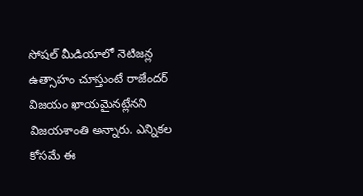సోషల్‌ మీడియాలో నెటిజన్ల ఉత్సాహం చూస్తుంటే రాజేందర్‌ విజయం ఖాయమైనట్లేనని విజయశాంతి అన్నారు. ఎన్నికల కోసమే ఈ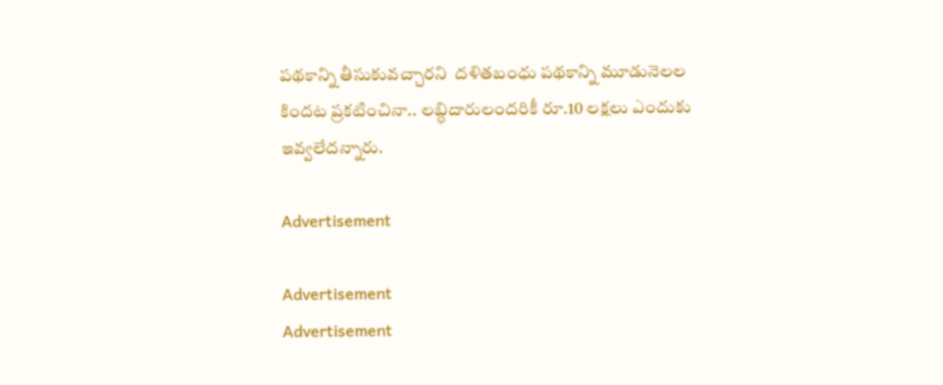పథకాన్ని తీసుకువచ్చారని  దళితబంధు పథకాన్ని మూడునెలల కిందట ప్రకటించినా.. లబ్ధిదారులందరికీ రూ.10 లక్షలు ఎందుకు ఇవ్వలేదన్నారు.

Advertisement

Advertisement
Advertisement